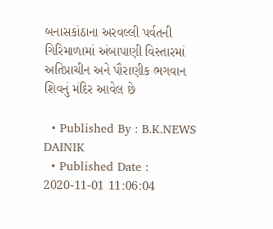બનાસકાંઠાના અરવલ્લી પર્વતની ગિરિમાળામાં અંબાપાણી વિસ્તારમાં અતિપ્રાચીન અને પૌરાણીક ભગવાન શિવનું મંદિર આવેલ છે

  • Published By : B.K.NEWS DAINIK
  • Published Date : 2020-11-01 11:06:04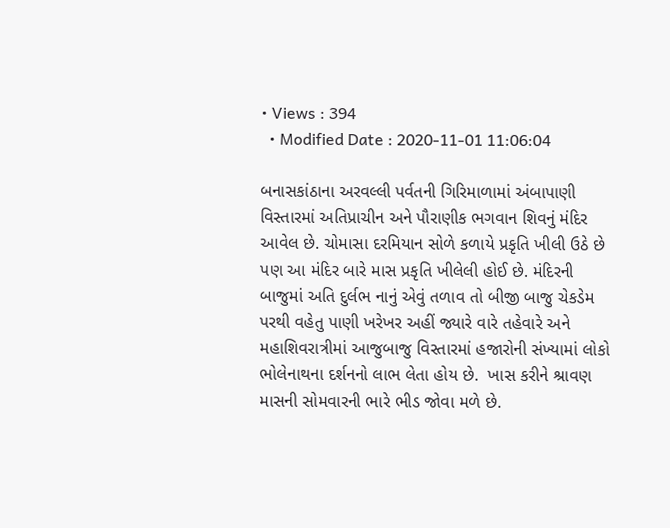• Views : 394
  • Modified Date : 2020-11-01 11:06:04

બનાસકાંઠાના અરવલ્લી પર્વતની ગિરિમાળામાં અંબાપાણી વિસ્તારમાં અતિપ્રાચીન અને પૌરાણીક ભગવાન શિવનું મંદિર આવેલ છે. ચોમાસા દરમિયાન સોળે કળાયે પ્રકૃતિ ખીલી ઉઠે છે પણ આ મંદિર બારે માસ પ્રકૃતિ ખીલેલી હોઈ છે. મંદિરની બાજુમાં અતિ દુર્લભ નાનું એવું તળાવ તો બીજી બાજુ ચેકડેમ પરથી વહેતુ પાણી ખરેખર અહીં જ્યારે વારે તહેવારે અને મહાશિવરાત્રીમાં આજુબાજુ વિસ્તારમાં હજારોની સંખ્યામાં લોકો ભોલેનાથના દર્શનનો લાભ લેતા હોય છે.  ખાસ કરીને શ્રાવણ માસની સોમવારની ભારે ભીડ જોવા મળે છે.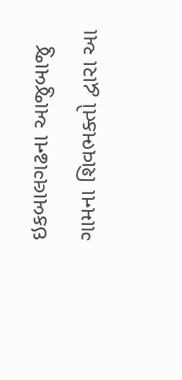ઇકબાલગઢના આજુબાજુ ગામના શિવભક્તો દ્વારા આ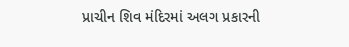પ્રાચીન શિવ મંદિરમાં અલગ પ્રકારની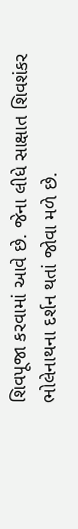શિવપૂજા કરવામાં આવે છે. જેના લીધે સાક્ષાત શિવશંકર ભોલેનાથના દર્શન થતાં જોવા મળે છે.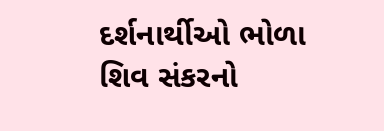દર્શનાર્થીઓ ભોળા શિવ સંકરનો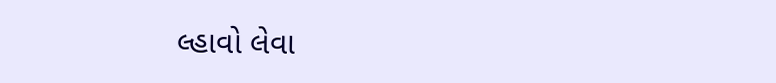લ્હાવો લેવા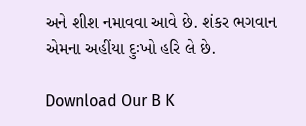અને શીશ નમાવવા આવે છે. શંકર ભગવાન એમના અહીંયા દુઃખો હરિ લે છે.

Download Our B K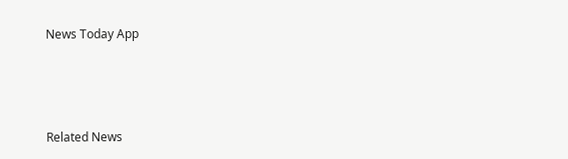News Today App



Related News